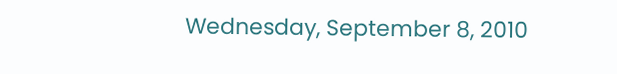Wednesday, September 8, 2010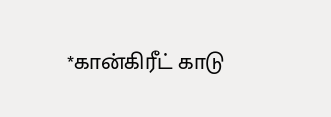*கான்கிரீட் காடு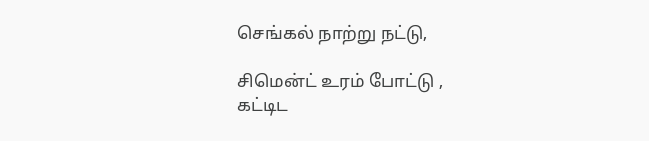செங்கல் நாற்று நட்டு,

சிமென்ட் உரம் போட்டு ,
கட்டிட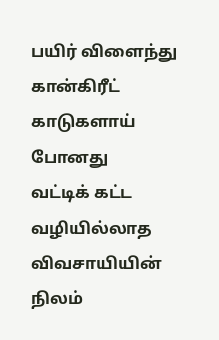பயிர் விளைந்து
கான்கிரீட் காடுகளாய் போனது
வட்டிக் கட்ட
வழியில்லாத
விவசாயியின் நிலம்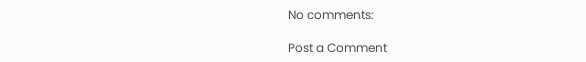No comments:

Post a Comment